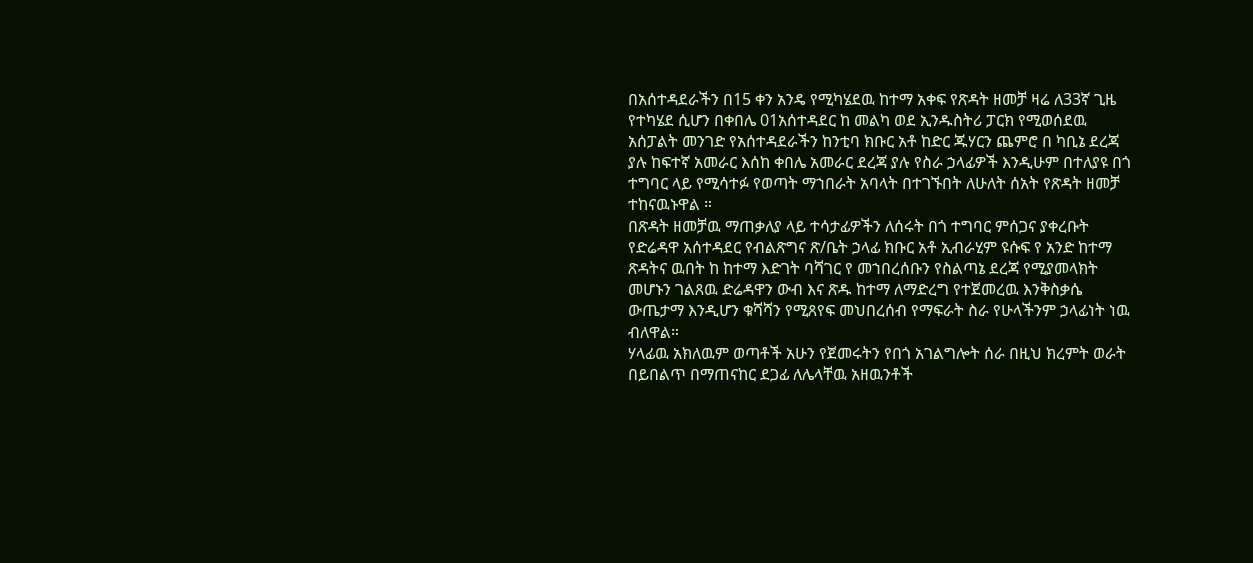በአሰተዳደራችን በ15 ቀን አንዴ የሚካሄደዉ ከተማ አቀፍ የጽዳት ዘመቻ ዛሬ ለ33ኛ ጊዜ የተካሄደ ሲሆን በቀበሌ 01አሰተዳደር ከ መልካ ወደ ኢንዱስትሪ ፓርክ የሚወሰደዉ አሰፓልት መንገድ የአሰተዳደራችን ከንቲባ ክቡር አቶ ከድር ጁሃርን ጨምሮ በ ካቢኔ ደረጃ ያሉ ከፍተኛ አመራር እሰከ ቀበሌ አመራር ደረጃ ያሉ የስራ ኃላፊዎች እንዲሁም በተለያዩ በጎ ተግባር ላይ የሚሳተፉ የወጣት ማኀበራት አባላት በተገኙበት ለሁለት ሰአት የጽዳት ዘመቻ ተከናዉኑዋል ።
በጽዳት ዘመቻዉ ማጠቃለያ ላይ ተሳታፊዎችን ለሰሩት በጎ ተግባር ምሰጋና ያቀረቡት የድሬዳዋ አሰተዳደር የብልጽግና ጽ/ቤት ኃላፊ ክቡር አቶ ኢብራሂም ዩሱፍ የ አንድ ከተማ ጽዳትና ዉበት ከ ከተማ እድገት ባሻገር የ መኀበረሰቡን የስልጣኔ ደረጃ የሚያመላክት መሆኑን ገልጸዉ ድሬዳዋን ውብ እና ጽዱ ከተማ ለማድረግ የተጀመረዉ እንቅስቃሴ ውጤታማ እንዲሆን ቁሻሻን የሚጸየፍ መህበረሰብ የማፍራት ስራ የሁላችንም ኃላፊነት ነዉ ብለዋል።
ሃላፊዉ አክለዉም ወጣቶች አሁን የጀመሩትን የበጎ አገልግሎት ሰራ በዚህ ክረምት ወራት በይበልጥ በማጠናከር ደጋፊ ለሌላቸዉ አዘዉንቶች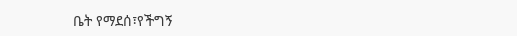ቤት የማደሰ፣የችግኝ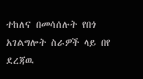ተከለና በመሳሰሉት የበጎ አገልግሎት ስራዎች ላይ በየ ደረጃዉ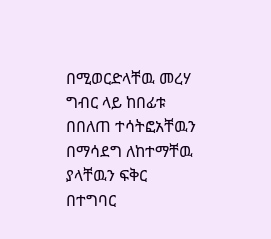በሚወርድላቸዉ መረሃ ግብር ላይ ከበፊቱ በበለጠ ተሳትፎአቸዉን በማሳደግ ለከተማቸዉ ያላቸዉን ፍቅር በተግባር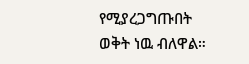የሚያረጋግጡበት ወቅት ነዉ ብለዋል።